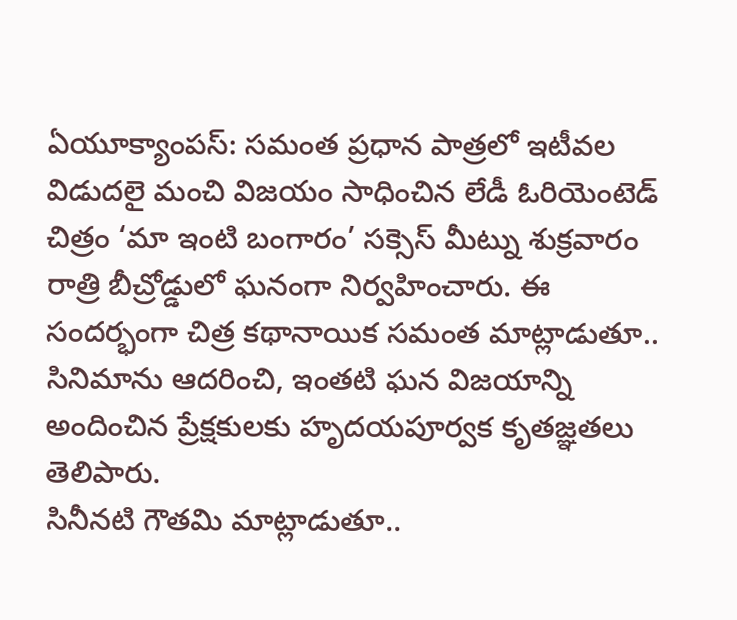ఏయూక్యాంపస్: సమంత ప్రధాన పాత్రలో ఇటీవల విడుదలై మంచి విజయం సాధించిన లేడీ ఓరియెంటెడ్ చిత్రం ‘మా ఇంటి బంగారం’ సక్సెస్ మీట్ను శుక్రవారం రాత్రి బీచ్రోడ్డులో ఘనంగా నిర్వహించారు. ఈ సందర్భంగా చిత్ర కథానాయిక సమంత మాట్లాడుతూ.. సినిమాను ఆదరించి, ఇంతటి ఘన విజయాన్ని అందించిన ప్రేక్షకులకు హృదయపూర్వక కృతజ్ఞతలు తెలిపారు.
సినీనటి గౌతమి మాట్లాడుతూ..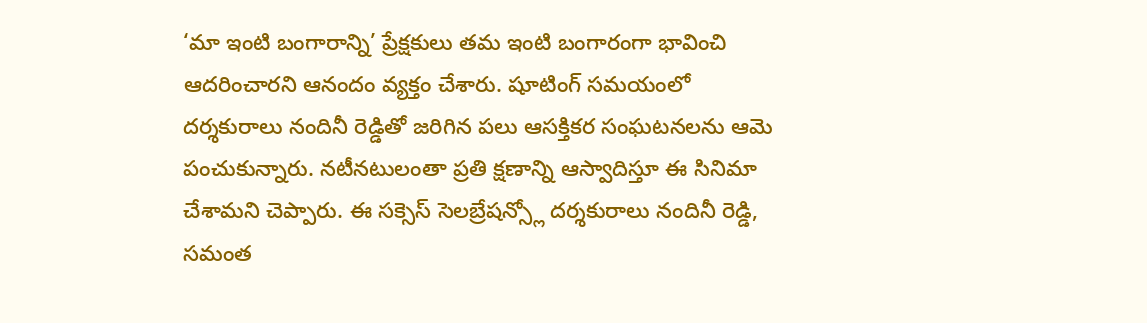‘మా ఇంటి బంగారాన్ని’ ప్రేక్షకులు తమ ఇంటి బంగారంగా భావించి ఆదరించారని ఆనందం వ్యక్తం చేశారు. షూటింగ్ సమయంలో దర్శకురాలు నందినీ రెడ్డితో జరిగిన పలు ఆసక్తికర సంఘటనలను ఆమె పంచుకున్నారు. నటీనటులంతా ప్రతి క్షణాన్ని ఆస్వాదిస్తూ ఈ సినిమా చేశామని చెప్పారు. ఈ సక్సెస్ సెలబ్రేషన్స్లో దర్శకురాలు నందినీ రెడ్డి, సమంత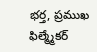భర్త, ప్రముఖ ఫిల్మ్మేకర్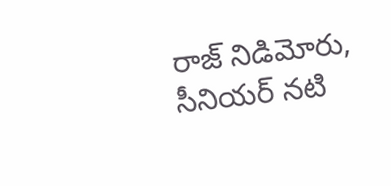రాజ్ నిడిమోరు, సీనియర్ నటి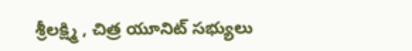శ్రీలక్ష్మి , చిత్ర యూనిట్ సభ్యులు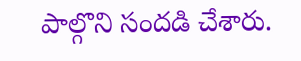పాల్గొని సందడి చేశారు.